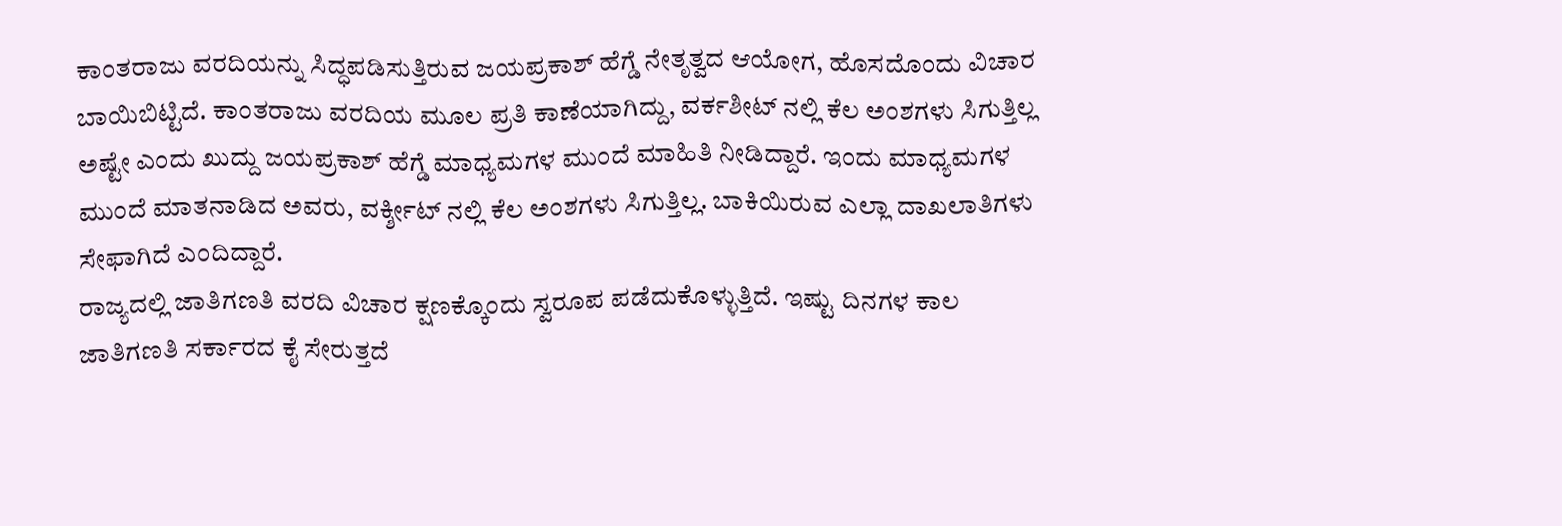ಕಾಂತರಾಜು ವರದಿಯನ್ನು ಸಿದ್ಧಪಡಿಸುತ್ತಿರುವ ಜಯಪ್ರಕಾಶ್ ಹೆಗ್ಡೆ ನೇತೃತ್ವದ ಆಯೋಗ, ಹೊಸದೊಂದು ವಿಚಾರ ಬಾಯಿಬಿಟ್ಟಿದೆ. ಕಾಂತರಾಜು ವರದಿಯ ಮೂಲ ಪ್ರತಿ ಕಾಣೆಯಾಗಿದ್ದು, ವರ್ಕಶೀಟ್ ನಲ್ಲಿ ಕೆಲ ಅಂಶಗಳು ಸಿಗುತ್ತಿಲ್ಲ ಅಷ್ಟೇ ಎಂದು ಖುದ್ದು ಜಯಪ್ರಕಾಶ್ ಹೆಗ್ಡೆ ಮಾಧ್ಯಮಗಳ ಮುಂದೆ ಮಾಹಿತಿ ನೀಡಿದ್ದಾರೆ. ಇಂದು ಮಾಧ್ಯಮಗಳ ಮುಂದೆ ಮಾತನಾಡಿದ ಅವರು, ವರ್ಕ್ಶೀಟ್ ನಲ್ಲಿ ಕೆಲ ಅಂಶಗಳು ಸಿಗುತ್ತಿಲ್ಲ. ಬಾಕಿಯಿರುವ ಎಲ್ಲಾ ದಾಖಲಾತಿಗಳು ಸೇಫಾಗಿದೆ ಎಂದಿದ್ದಾರೆ.
ರಾಜ್ಯದಲ್ಲಿ ಜಾತಿಗಣತಿ ವರದಿ ವಿಚಾರ ಕ್ಷಣಕ್ಕೊಂದು ಸ್ವರೂಪ ಪಡೆದುಕೊಳ್ಳುತ್ತಿದೆ. ಇಷ್ಟು ದಿನಗಳ ಕಾಲ ಜಾತಿಗಣತಿ ಸರ್ಕಾರದ ಕೈ ಸೇರುತ್ತದೆ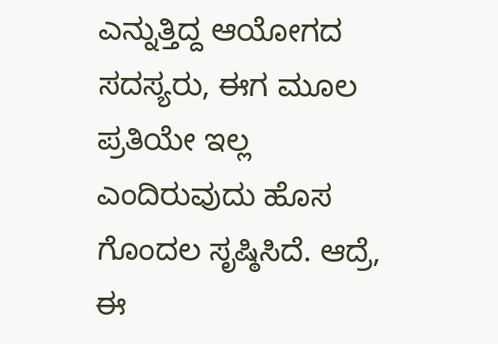ಎನ್ನುತ್ತಿದ್ದ ಆಯೋಗದ ಸದಸ್ಯರು, ಈಗ ಮೂಲ ಪ್ರತಿಯೇ ಇಲ್ಲ ಎಂದಿರುವುದು ಹೊಸ ಗೊಂದಲ ಸೃಷ್ಠಿಸಿದೆ. ಆದ್ರೆ, ಈ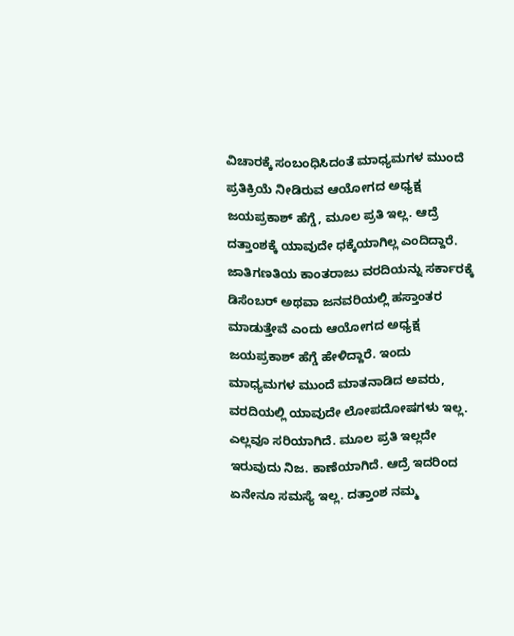ವಿಚಾರಕ್ಕೆ ಸಂಬಂಧಿಸಿದಂತೆ ಮಾಧ್ಯಮಗಳ ಮುಂದೆ ಪ್ರತಿಕ್ರಿಯೆ ನೀಡಿರುವ ಆಯೋಗದ ಅಧ್ಯಕ್ಷ ಜಯಪ್ರಕಾಶ್ ಹೆಗ್ಡೆ, ಮೂಲ ಪ್ರತಿ ಇಲ್ಲ. ಆದ್ರೆ ದತ್ತಾಂಶಕ್ಕೆ ಯಾವುದೇ ಧಕ್ಕೆಯಾಗಿಲ್ಲ ಎಂದಿದ್ದಾರೆ.
ಜಾತಿಗಣತಿಯ ಕಾಂತರಾಜು ವರದಿಯನ್ನು ಸರ್ಕಾರಕ್ಕೆ ಡಿಸೆಂಬರ್ ಅಥವಾ ಜನವರಿಯಲ್ಲಿ ಹಸ್ತಾಂತರ ಮಾಡುತ್ತೇವೆ ಎಂದು ಆಯೋಗದ ಅಧ್ಯಕ್ಷ ಜಯಪ್ರಕಾಶ್ ಹೆಗ್ಡೆ ಹೇಳಿದ್ದಾರೆ. ಇಂದು ಮಾಧ್ಯಮಗಳ ಮುಂದೆ ಮಾತನಾಡಿದ ಅವರು, ವರದಿಯಲ್ಲಿ ಯಾವುದೇ ಲೋಪದೋಷಗಳು ಇಲ್ಲ. ಎಲ್ಲವೂ ಸರಿಯಾಗಿದೆ. ಮೂಲ ಪ್ರತಿ ಇಲ್ಲದೇ ಇರುವುದು ನಿಜ. ಕಾಣೆಯಾಗಿದೆ. ಆದ್ರೆ ಇದರಿಂದ ಏನೇನೂ ಸಮಸ್ಯೆ ಇಲ್ಲ. ದತ್ತಾಂಶ ನಮ್ಮ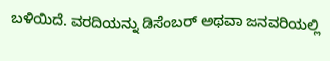ಬಳಿಯಿದೆ. ವರದಿಯನ್ನು ಡಿಸೆಂಬರ್ ಅಥವಾ ಜನವರಿಯಲ್ಲಿ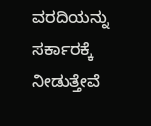ವರದಿಯನ್ನು ಸರ್ಕಾರಕ್ಕೆ ನೀಡುತ್ತೇವೆ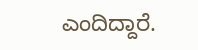ಎಂದಿದ್ದಾರೆ.